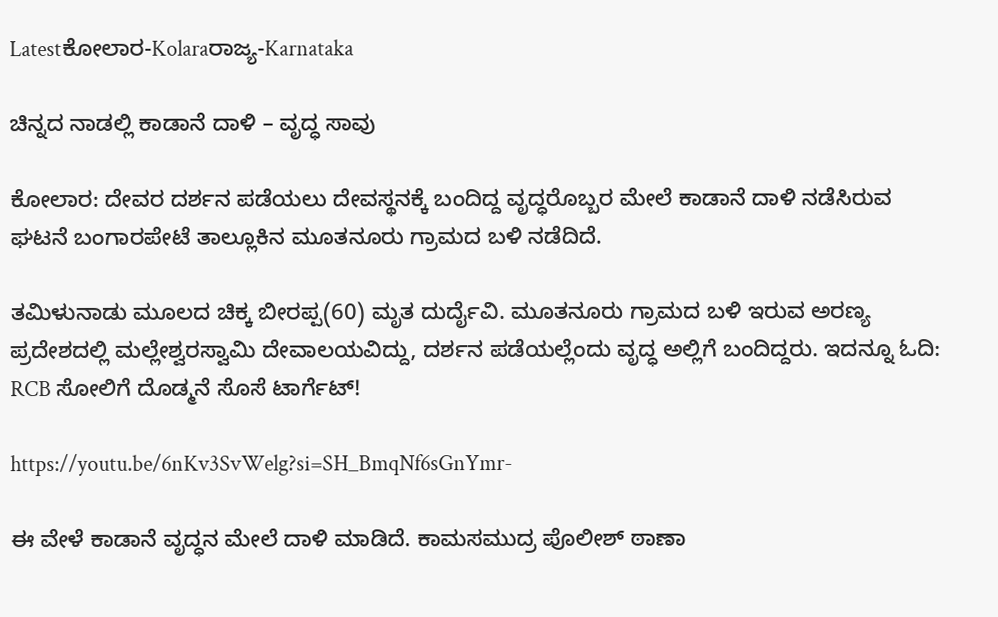Latestಕೋಲಾರ-Kolaraರಾಜ್ಯ-Karnataka

ಚಿನ್ನದ ನಾಡಲ್ಲಿ ಕಾಡಾನೆ ದಾಳಿ – ವೃದ್ಧ ಸಾವು

ಕೋಲಾರ: ದೇವರ ದರ್ಶನ ಪಡೆಯಲು ದೇವಸ್ಥನಕ್ಕೆ ಬಂದಿದ್ದ ವೃದ್ಧರೊಬ್ಬರ ಮೇಲೆ ಕಾಡಾನೆ ದಾಳಿ ನಡೆಸಿರುವ ಘಟನೆ ಬಂಗಾರಪೇಟೆ ತಾಲ್ಲೂಕಿನ ಮೂತನೂರು ಗ್ರಾಮದ ಬಳಿ ನಡೆದಿದೆ.

ತಮಿಳುನಾಡು ಮೂಲದ ಚಿಕ್ಕ ಬೀರಪ್ಪ(60) ಮೃತ ದುರ್ದೈವಿ. ಮೂತನೂರು ಗ್ರಾಮದ ಬಳಿ ಇರುವ ಅರಣ್ಯ ಪ್ರದೇಶದಲ್ಲಿ ಮಲ್ಲೇಶ್ವರಸ್ವಾಮಿ ದೇವಾಲಯವಿದ್ದು, ದರ್ಶನ ಪಡೆಯಲ್ಲೆಂದು ವೃದ್ಧ ಅಲ್ಲಿಗೆ ಬಂದಿದ್ದರು. ಇದನ್ನೂ ಓದಿ: RCB ಸೋಲಿಗೆ ದೊಡ್ಮನೆ ಸೊಸೆ ಟಾರ್ಗೆಟ್!

https://youtu.be/6nKv3SvWelg?si=SH_BmqNf6sGnYmr-

ಈ ವೇಳೆ ಕಾಡಾನೆ ವೃದ್ಧನ ಮೇಲೆ ದಾಳಿ ಮಾಡಿದೆ. ಕಾಮಸಮುದ್ರ ಪೊಲೀಶ್ ಠಾಣಾ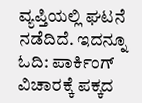ವ್ಯಪ್ತಿಯಲ್ಲಿ ಘಟನೆ ನಡೆದಿದೆ. ಇದನ್ನೂ ಓದಿ: ಪಾರ್ಕಿಂಗ್ ವಿಚಾರಕ್ಕೆ ಪಕ್ಕದ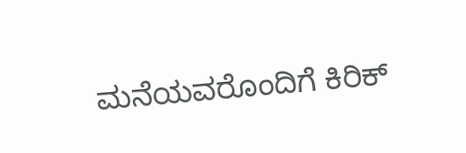ಮನೆಯವರೊಂದಿಗೆ ಕಿರಿಕ್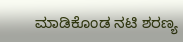ಮಾಡಿಕೊಂಡ ನಟಿ ಶರಣ್ಯ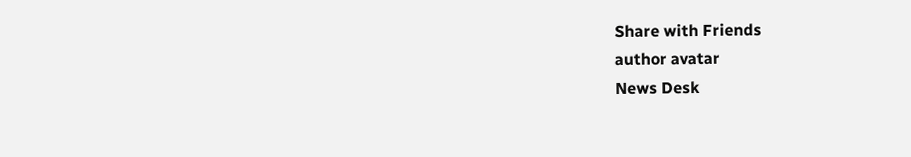Share with Friends
author avatar
News Desk